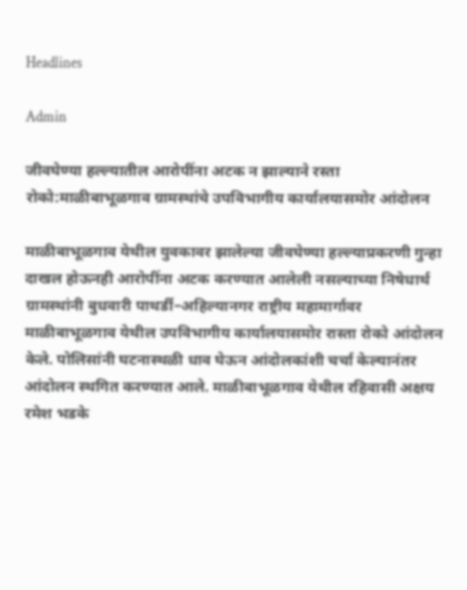Headlines

Admin

जीवघेण्या हल्ल्यातील आरोपींना अटक न झाल्याने रस्ता रोको:माळीबाभूळगाव ग्रामस्थांचे उपविभागीय कार्यालयासमोर आंदोलन

माळीबाभूळगाव येथील युवकावर झालेल्या जीवघेण्या हल्ल्याप्रकरणी गुन्हा दाखल होऊनही आरोपींना अटक करण्यात आलेली नसल्याच्या निषेधार्थ ग्रामस्थांनी बुधवारी पाथर्डी–अहिल्यानगर राष्ट्रीय महामार्गावर माळीबाभूळगाव येथील उपविभागीय कार्यालयासमोर रास्ता रोको आंदोलन केले. पोलिसांनी घटनास्थळी धाव घेऊन आंदोलकांशी चर्चा केल्यानंतर आंदोलन स्थगित करण्यात आले. माळीबाभूळगाव येथील रहिवासी अक्षय रमेश भडके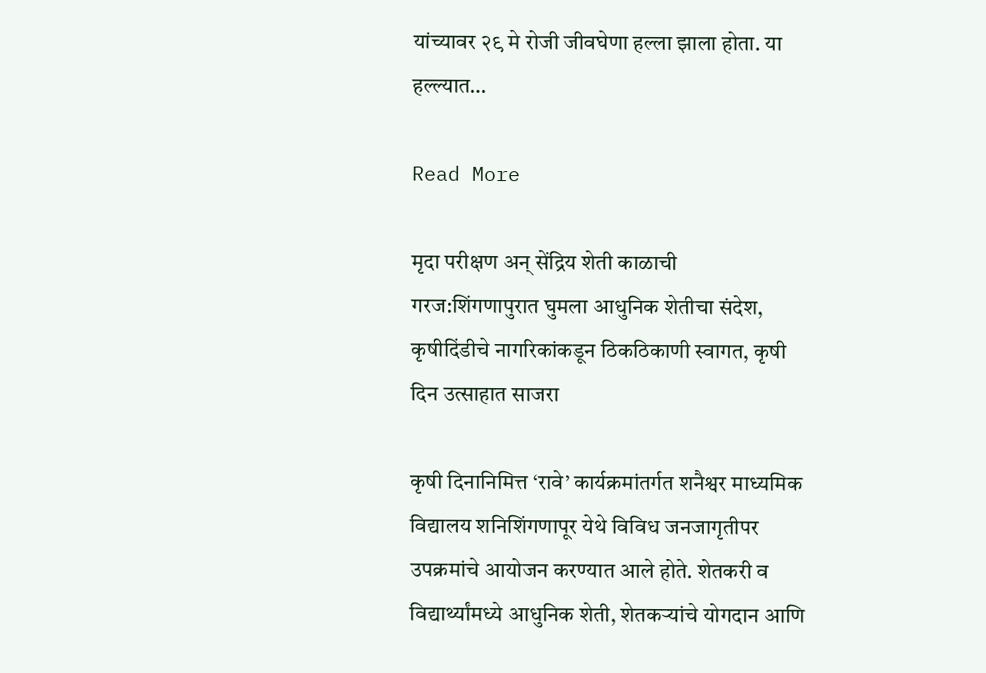यांच्यावर २९ मे रोजी जीवघेणा हल्ला झाला होता. या हल्ल्यात…

Read More

मृदा परीक्षण अन् सेंद्रिय शेती काळाची गरज:शिंगणापुरात घुमला आधुनिक शेतीचा संदेश, कृषीदिंडीचे नागरिकांकडून ठिकठिकाणी स्वागत, कृषी दिन उत्साहात साजरा

कृषी दिनानिमित्त ‘रावे’ कार्यक्रमांतर्गत शनैश्वर माध्यमिक विद्यालय शनिशिंगणापूर येथे विविध जनजागृतीपर उपक्रमांचे आयोजन करण्यात आले होते. शेतकरी व विद्यार्थ्यांमध्ये आधुनिक शेती, शेतकऱ्यांचे योगदान आणि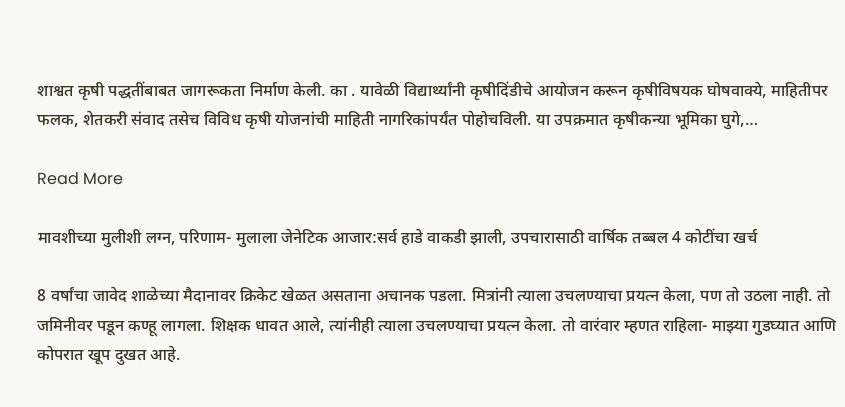शाश्वत कृषी पद्धतींबाबत जागरूकता निर्माण केली. का . यावेळी विद्यार्थ्यांनी कृषीदिंडीचे आयोजन करून कृषीविषयक घोषवाक्ये, माहितीपर फलक, शेतकरी संवाद तसेच विविध कृषी योजनांची माहिती नागरिकांपर्यंत पोहोचविली. या उपक्रमात कृषीकन्या भूमिका घुगे,…

Read More

मावशीच्या मुलीशी लग्न, परिणाम- मुलाला जेनेटिक आजार:सर्व हाडे वाकडी झाली, उपचारासाठी वार्षिक तब्बल 4 कोटींचा खर्च

8 वर्षांचा जावेद शाळेच्या मैदानावर क्रिकेट खेळत असताना अचानक पडला. मित्रांनी त्याला उचलण्याचा प्रयत्न केला, पण तो उठला नाही. तो जमिनीवर पडून कण्हू लागला. शिक्षक धावत आले, त्यांनीही त्याला उचलण्याचा प्रयत्न केला. तो वारंवार म्हणत राहिला- माझ्या गुडघ्यात आणि कोपरात खूप दुखत आहे.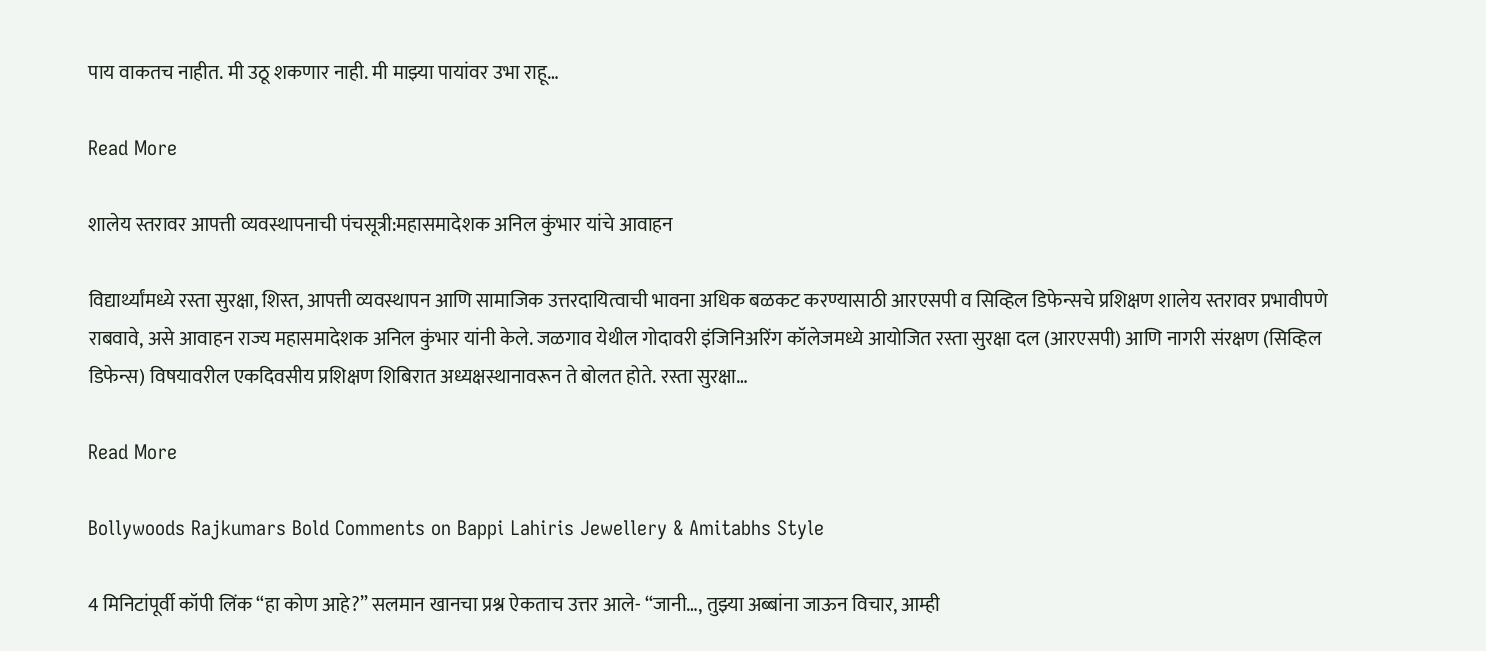पाय वाकतच नाहीत. मी उठू शकणार नाही. मी माझ्या पायांवर उभा राहू…

Read More

शालेय स्तरावर आपत्ती व्यवस्थापनाची पंचसूत्री:महासमादेशक अनिल कुंभार यांचे आवाहन

विद्यार्थ्यांमध्ये रस्ता सुरक्षा, शिस्त, आपत्ती व्यवस्थापन आणि सामाजिक उत्तरदायित्वाची भावना अधिक बळकट करण्यासाठी आरएसपी व सिव्हिल डिफेन्सचे प्रशिक्षण शालेय स्तरावर प्रभावीपणे राबवावे, असे आवाहन राज्य महासमादेशक अनिल कुंभार यांनी केले. जळगाव येथील गोदावरी इंजिनिअरिंग कॉलेजमध्ये आयोजित रस्ता सुरक्षा दल (आरएसपी) आणि नागरी संरक्षण (सिव्हिल डिफेन्स) विषयावरील एकदिवसीय प्रशिक्षण शिबिरात अध्यक्षस्थानावरून ते बोलत होते. रस्ता सुरक्षा…

Read More

Bollywoods Rajkumars Bold Comments on Bappi Lahiris Jewellery & Amitabhs Style

4 मिनिटांपूर्वी कॉपी लिंक “हा कोण आहे?” सलमान खानचा प्रश्न ऐकताच उत्तर आले- “जानी…, तुझ्या अब्बांना जाऊन विचार, आम्ही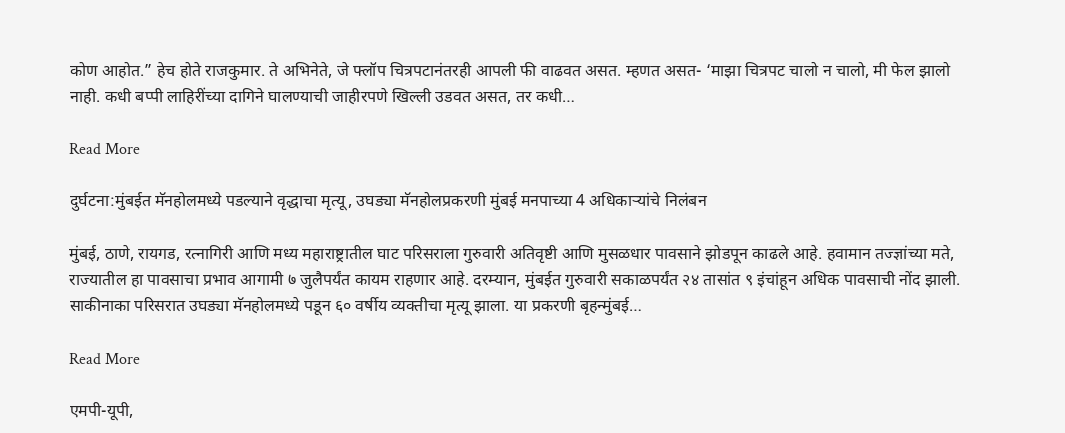कोण आहोत.” हेच होते राजकुमार. ते अभिनेते, जे फ्लॉप चित्रपटानंतरही आपली फी वाढवत असत. म्हणत असत- ‘माझा चित्रपट चालो न चालो, मी फेल झालो नाही. कधी बप्पी लाहिरींच्या दागिने घालण्याची जाहीरपणे खिल्ली उडवत असत, तर कधी…

Read More

दुर्घटना:मुंबईत मॅनहोलमध्ये पडल्याने वृद्धाचा मृत्यू, उघड्या मॅनहोलप्रकरणी मुंबई मनपाच्या 4 अधिकाऱ्यांचे निलंबन

मुंबई, ठाणे, रायगड, रत्नागिरी आणि मध्य महाराष्ट्रातील घाट परिसराला गुरुवारी अतिवृष्टी आणि मुसळधार पावसाने झोडपून काढले आहे. हवामान तज्ज्ञांच्या मते, राज्यातील हा पावसाचा प्रभाव आगामी ७ जुलैपर्यंत कायम राहणार आहे. दरम्यान, मुंबईत गुरुवारी सकाळपर्यंत २४ तासांत ९ इंचांहून अधिक पावसाची नोंद झाली. साकीनाका परिसरात उघड्या मॅनहोलमध्ये पडून ६० वर्षीय व्यक्तीचा मृत्यू झाला. या प्रकरणी बृहन्मुंबई…

Read More

एमपी-यूपी,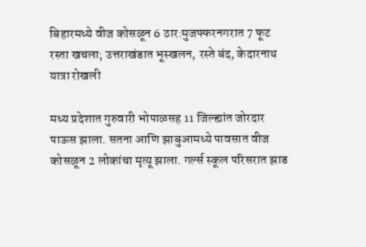बिहारमध्ये वीज कोसळून 6 ठार:मुजफ्फरनगरात 7 फूट रस्ता खचला; उत्तराखंडात भूस्खलन, रस्ते बंद, केदारनाथ यात्रा रोखली

मध्य प्रदेशात गुरुवारी भोपाळसह 11 जिल्ह्यांत जोरदार पाऊस झाला. सतना आणि झाबुआमध्ये पावसात वीज कोसळून 2 लोकांचा मृत्यू झाला. गर्ल्स स्कूल परिसरात झाड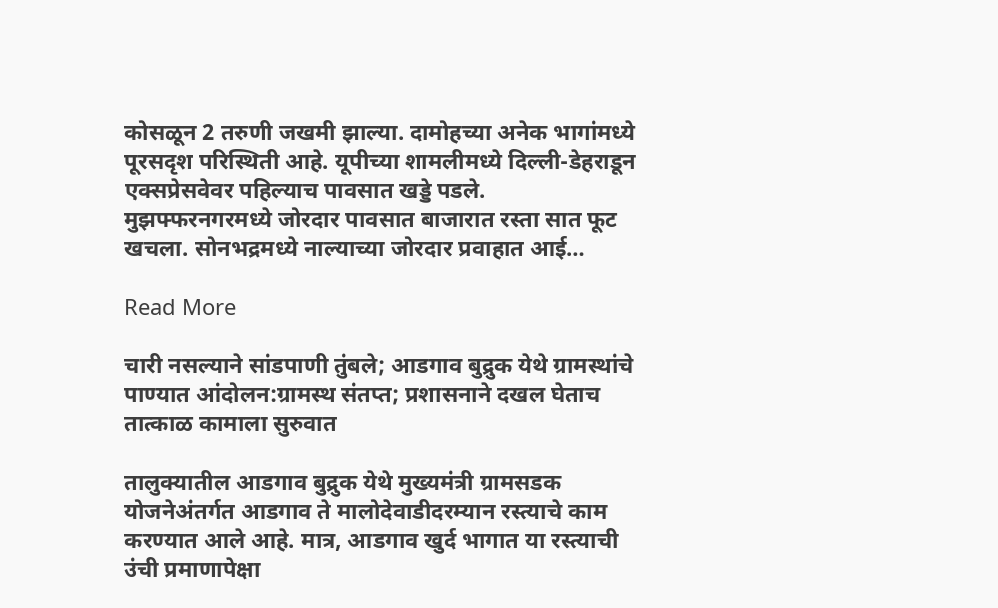कोसळून 2 तरुणी जखमी झाल्या. दामोहच्या अनेक भागांमध्ये पूरसदृश परिस्थिती आहे. यूपीच्या शामलीमध्ये दिल्ली-डेहराडून एक्सप्रेसवेवर पहिल्याच पावसात खड्डे पडले. मुझफ्फरनगरमध्ये जोरदार पावसात बाजारात रस्ता सात फूट खचला. सोनभद्रमध्ये नाल्याच्या जोरदार प्रवाहात आई…

Read More

चारी नसल्याने सांडपाणी तुंबले; आडगाव बुद्रुक येथे ग्रामस्थांचे पाण्यात आंदोलन:ग्रामस्थ संतप्त; प्रशासनाने दखल घेताच तात्काळ कामाला सुरुवात

तालुक्यातील आडगाव बुद्रुक येथे मुख्यमंत्री ग्रामसडक योजनेअंतर्गत आडगाव ते मालोदेवाडीदरम्यान रस्त्याचे काम करण्यात आले आहे. मात्र, आडगाव खुर्द भागात या रस्त्याची उंची प्रमाणापेक्षा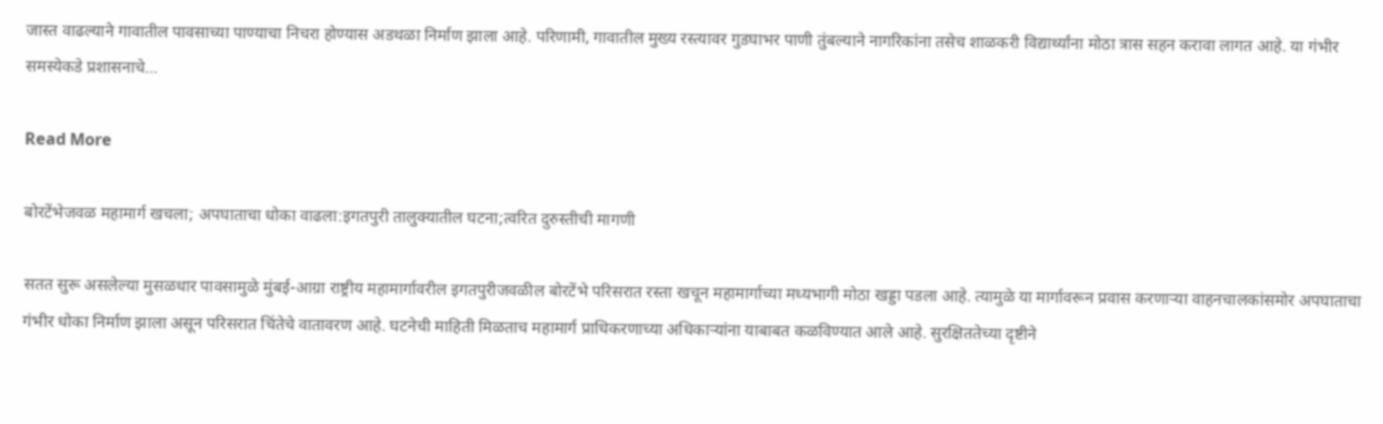जास्त वाढल्याने गावातील पावसाच्या पाण्याचा निचरा होण्यास अडथळा निर्माण झाला आहे. परिणामी, गावातील मुख्य रस्त्यावर गुडघाभर पाणी तुंबल्याने नागरिकांना तसेच शाळकरी विद्यार्थ्यांना मोठा त्रास सहन करावा लागत आहे. या गंभीर समस्येकडे प्रशासनाचे…

Read More

बोरटेंभेजवळ महामार्ग खचला; अपघाताचा धोका वाढला:इगतपुरी तालुक्यातील घटना;त्वरित दुरुस्तीची मागणी

सतत सुरू असलेल्या मुसळधार पावसामुळे मुंबई-आग्रा राष्ट्रीय महामार्गावरील इगतपुरीजवळील बोरटेंभे परिसरात रस्ता खचून महामार्गाच्या मध्यभागी मोठा खड्डा पडला आहे. त्यामुळे या मार्गावरून प्रवास करणाऱ्या वाहनचालकांसमोर अपघाताचा गंभीर धोका निर्माण झाला असून परिसरात चिंतेचे वातावरण आहे. घटनेची माहिती मिळताच महामार्ग प्राधिकरणाच्या अधिकाऱ्यांना याबाबत कळविण्यात आले आहे. सुरक्षिततेच्या दृष्टीने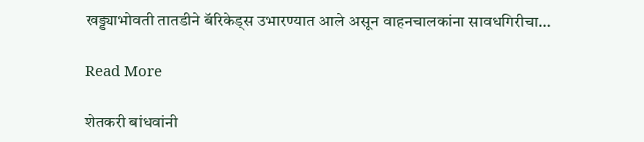खड्ड्याभोवती तातडीने बॅरिकेड्स उभारण्यात आले असून वाहनचालकांना सावधगिरीचा…

Read More

शेतकरी बांधवांनी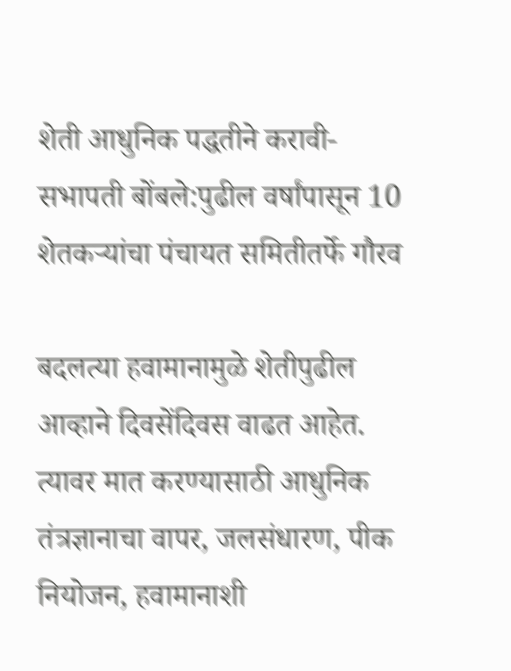शेती आधुनिक पद्धतीने करावी- सभापती बोंबले:पुढील वर्षांपासून 10 शेतकऱ्यांचा पंचायत समितीतर्फे गौरव

बदलत्या हवामानामुळे शेतीपुढील आव्हाने दिवसेंदिवस वाढत आहेत. त्यावर मात करण्यासाठी आधुनिक तंत्रज्ञानाचा वापर, जलसंधारण, पीक नियोजन, हवामानाशी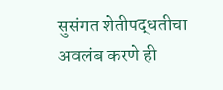सुसंगत शेतीपद्धतीचा अवलंब करणे ही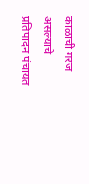काळाची गरज असल्याचे प्रतिपादन पंचायत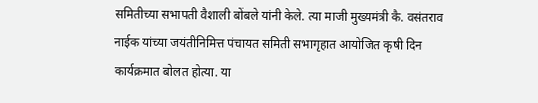समितीच्या सभापती वैशाली बोंबले यांनी केले. त्या माजी मुख्यमंत्री कै. वसंतराव नाईक यांच्या जयंतीनिमित्त पंचायत समिती सभागृहात आयोजित कृषी दिन कार्यक्रमात बोलत होत्या. या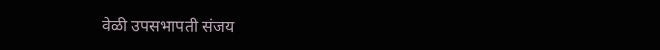वेळी उपसभापती संजय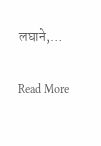लघाने,…

Read More